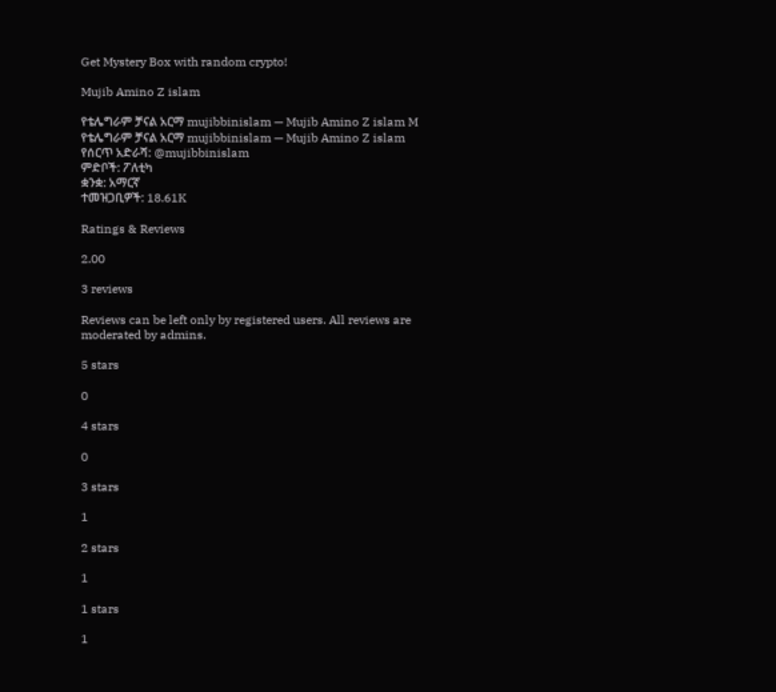Get Mystery Box with random crypto!

Mujib Amino Z islam

የቴሌግራም ቻናል አርማ mujibbinislam — Mujib Amino Z islam M
የቴሌግራም ቻናል አርማ mujibbinislam — Mujib Amino Z islam
የሰርጥ አድራሻ: @mujibbinislam
ምድቦች: ፖለቲካ
ቋንቋ: አማርኛ
ተመዝጋቢዎች: 18.61K

Ratings & Reviews

2.00

3 reviews

Reviews can be left only by registered users. All reviews are moderated by admins.

5 stars

0

4 stars

0

3 stars

1

2 stars

1

1 stars

1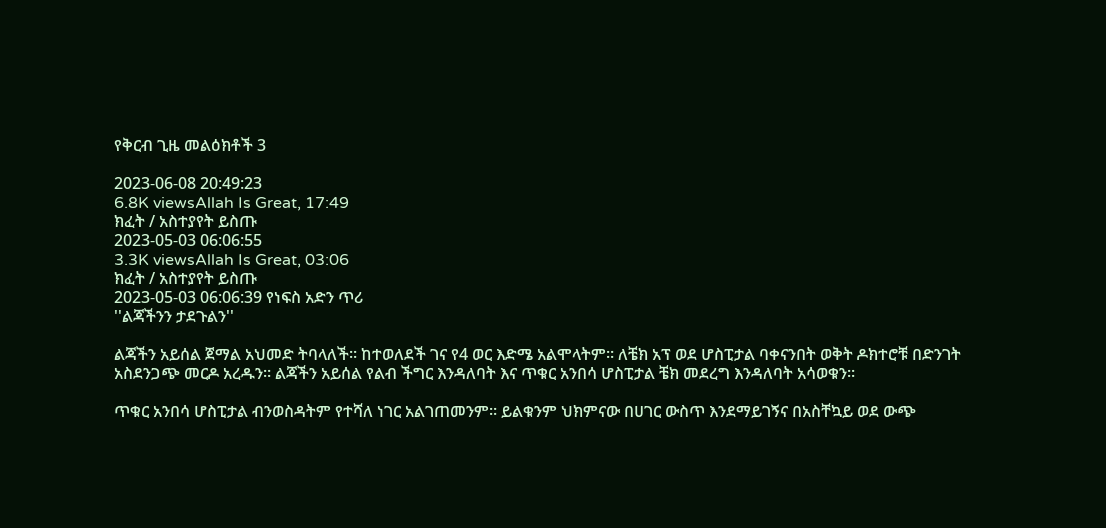የቅርብ ጊዜ መልዕክቶች 3

2023-06-08 20:49:23
6.8K viewsAllah Is Great, 17:49
ክፈት / አስተያየት ይስጡ
2023-05-03 06:06:55
3.3K viewsAllah Is Great, 03:06
ክፈት / አስተያየት ይስጡ
2023-05-03 06:06:39 የነፍስ አድን ጥሪ
''ልጃችንን ታደጉልን''

ልጃችን አይሰል ጀማል አህመድ ትባላለች። ከተወለደች ገና የ4 ወር እድሜ አልሞላትም። ለቼክ አፕ ወደ ሆስፒታል ባቀናንበት ወቅት ዶክተሮቹ በድንገት አስደንጋጭ መርዶ አረዱን። ልጃችን አይሰል የልብ ችግር እንዳለባት እና ጥቁር አንበሳ ሆስፒታል ቼክ መደረግ እንዳለባት አሳወቁን።

ጥቁር አንበሳ ሆስፒታል ብንወስዳትም የተሻለ ነገር አልገጠመንም። ይልቁንም ህክምናው በሀገር ውስጥ እንደማይገኝና በአስቸኳይ ወደ ውጭ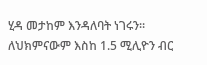ሂዳ መታከም እንዳለባት ነገሩን። ለህክምናውም እስከ 1.5 ሚሊዮን ብር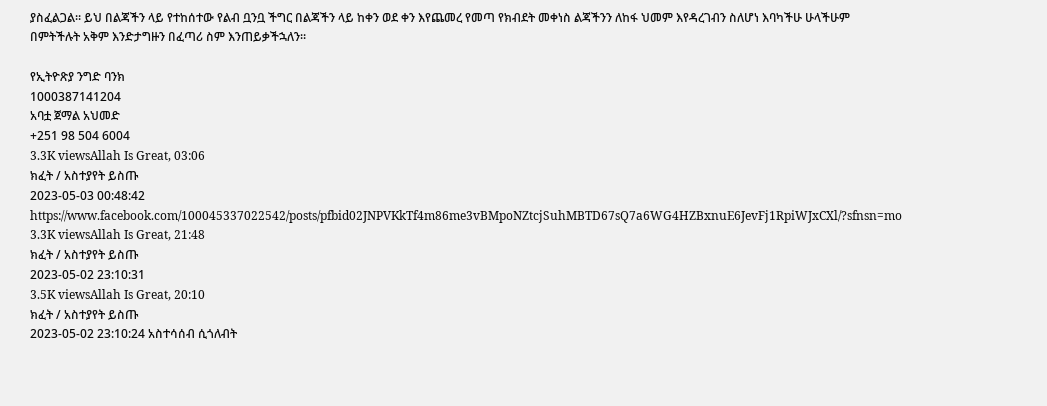ያስፈልጋል። ይህ በልጃችን ላይ የተከሰተው የልብ ቧንቧ ችግር በልጃችን ላይ ከቀን ወደ ቀን እየጨመረ የመጣ የክብደት መቀነስ ልጃችንን ለከፋ ህመም እየዳረገብን ስለሆነ እባካችሁ ሁላችሁም በምትችሉት አቅም እንድታግዙን በፈጣሪ ስም እንጠይቃችኋለን።

የኢትዮጽያ ንግድ ባንክ
1000387141204
አባቷ ጀማል አህመድ
+251 98 504 6004
3.3K viewsAllah Is Great, 03:06
ክፈት / አስተያየት ይስጡ
2023-05-03 00:48:42 https://www.facebook.com/100045337022542/posts/pfbid02JNPVKkTf4m86me3vBMpoNZtcjSuhMBTD67sQ7a6WG4HZBxnuE6JevFj1RpiWJxCXl/?sfnsn=mo
3.3K viewsAllah Is Great, 21:48
ክፈት / አስተያየት ይስጡ
2023-05-02 23:10:31
3.5K viewsAllah Is Great, 20:10
ክፈት / አስተያየት ይስጡ
2023-05-02 23:10:24 አስተሳሰብ ሲጎለብት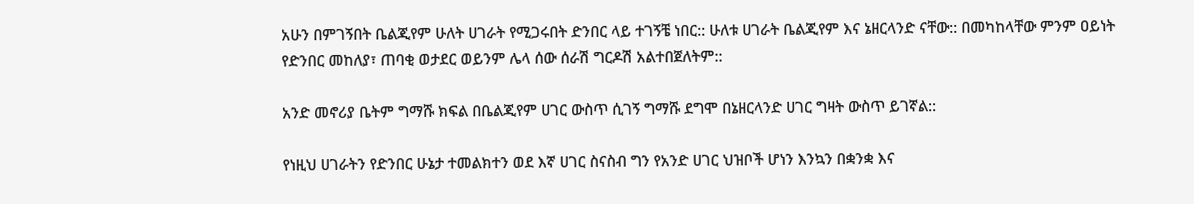አሁን በምገኝበት ቤልጂየም ሁለት ሀገራት የሚጋሩበት ድንበር ላይ ተገኝቼ ነበር:: ሁለቱ ሀገራት ቤልጂየም እና ኔዘርላንድ ናቸው:: በመካከላቸው ምንም ዐይነት የድንበር መከለያ፣ ጠባቂ ወታደር ወይንም ሌላ ሰው ሰራሽ ግርዶሽ አልተበጀለትም::

አንድ መኖሪያ ቤትም ግማሹ ክፍል በቤልጂየም ሀገር ውስጥ ሲገኝ ግማሹ ደግሞ በኔዘርላንድ ሀገር ግዛት ውስጥ ይገኛል::

የነዚህ ሀገራትን የድንበር ሁኔታ ተመልክተን ወደ እኛ ሀገር ስናስብ ግን የአንድ ሀገር ህዝቦች ሆነን እንኳን በቋንቋ እና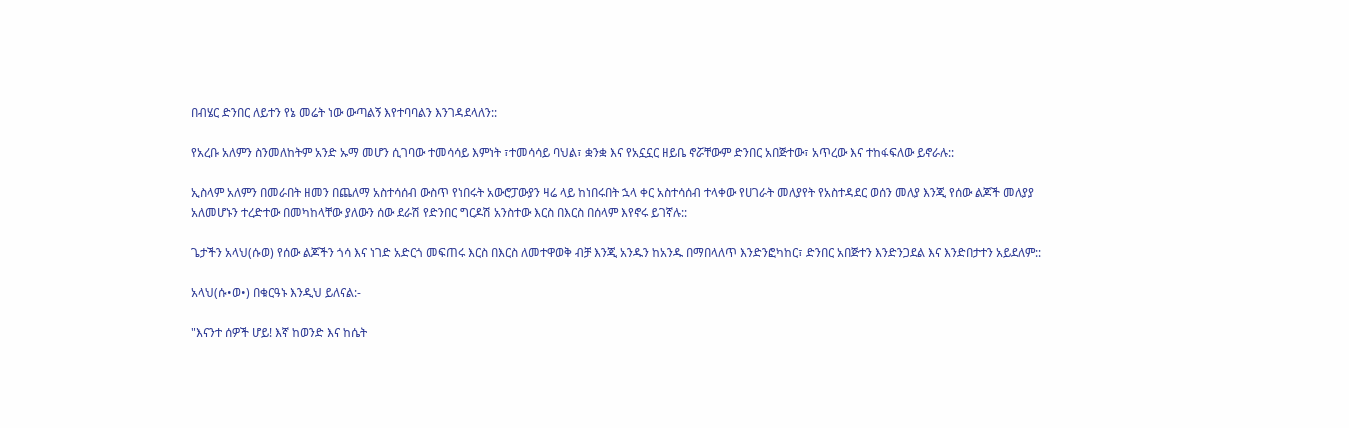በብሄር ድንበር ለይተን የኔ መሬት ነው ውጣልኝ እየተባባልን እንገዳደላለን::

የአረቡ አለምን ስንመለከትም አንድ ኡማ መሆን ሲገባው ተመሳሳይ እምነት ፣ተመሳሳይ ባህል፣ ቋንቋ እና የአኗኗር ዘይቤ ኖሯቸውም ድንበር አበጅተው፣ አጥረው እና ተከፋፍለው ይኖራሉ::

ኢስላም አለምን በመራበት ዘመን በጨለማ አስተሳሰብ ውስጥ የነበሩት አውሮፓውያን ዛሬ ላይ ከነበሩበት ኋላ ቀር አስተሳሰብ ተላቀው የሀገራት መለያየት የአስተዳደር ወሰን መለያ እንጂ የሰው ልጆች መለያያ አለመሆኑን ተረድተው በመካከላቸው ያለውን ሰው ደራሽ የድንበር ግርዶሽ አንስተው እርስ በእርስ በሰላም እየኖሩ ይገኛሉ::

ጌታችን አላህ(ሱወ) የሰው ልጆችን ጎሳ እና ነገድ አድርጎ መፍጠሩ እርስ በእርስ ለመተዋወቅ ብቻ እንጂ አንዱን ከአንዱ በማበላለጥ እንድንፎካከር፣ ድንበር አበጅተን እንድንጋደል እና እንድበታተን አይደለም::

አላህ(ሱ•ወ•) በቁርዓኑ እንዲህ ይለናል:-

"እናንተ ሰዎች ሆይ! እኛ ከወንድ እና ከሴት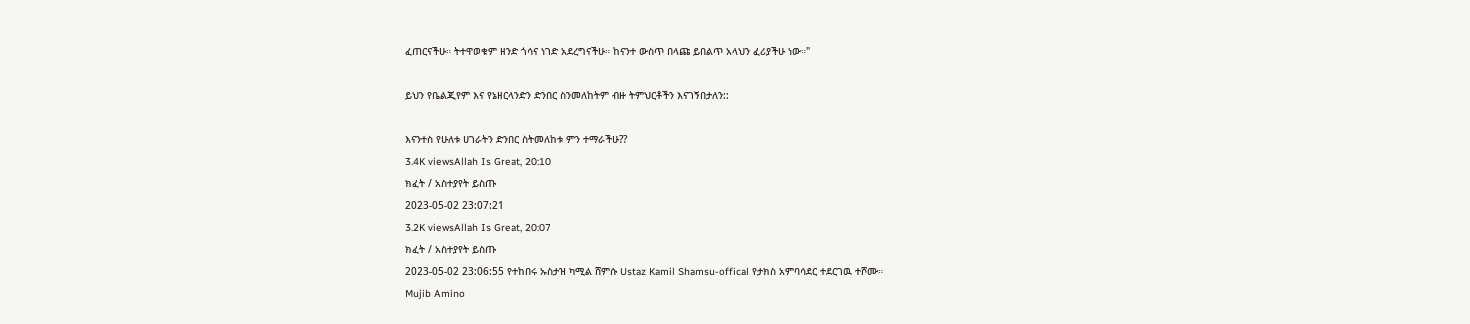ፈጠርናችሁ። ትተዋወቁም ዘንድ ጎሳና ነገድ አደረግናችሁ። ከናንተ ውስጥ በላጩ ይበልጥ አላህን ፈሪያችሁ ነው።"

ይህን የቤልጂየም እና የኔዘርላንድን ድንበር ስንመለከትም ብዙ ትምህርቶችን እናገኝበታለን::

እናንተስ የሁለቱ ሀገራትን ድንበር ስትመለከቱ ምን ተማራችሁ??
3.4K viewsAllah Is Great, 20:10
ክፈት / አስተያየት ይስጡ
2023-05-02 23:07:21
3.2K viewsAllah Is Great, 20:07
ክፈት / አስተያየት ይስጡ
2023-05-02 23:06:55 የተከበሩ ኡስታዝ ካሚል ሸምሱ Ustaz Kamil Shamsu-offical የታክስ አምባሳደር ተደርገዉ ተሾሙ።
Mujib Amino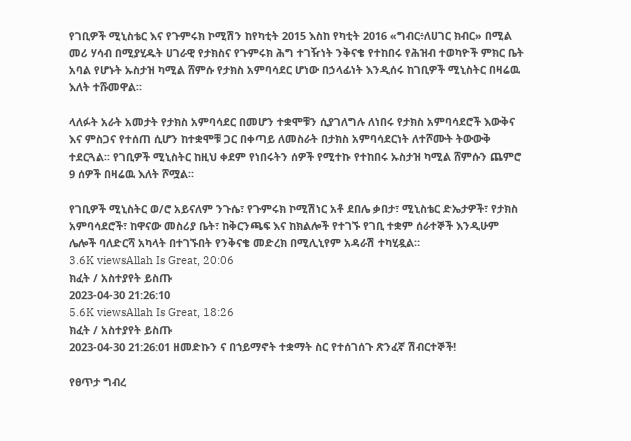የገቢዎች ሚኒስቴር እና የጉምሩክ ኮሚሽን ከየካቲት 2015 እስከ የካቲት 2016 «ግብር፥ለሀገር ክብር» በሚል መሪ ሃሳብ በሚያሂዱት ሀገራዊ የታክስና የጉምሩክ ሕግ ተገዥነት ንቅናቄ የተከበሩ የሕዝብ ተወካዮች ምክር ቤት አባል የሆኑት ኡስታዝ ካሚል ሸምሱ የታክስ አምባሳደር ሆነው በኃላፊነት እንዲሰሩ ከገቢዎች ሚኒስትር በዛሬዉ እለት ተሹመዋል።

ላለፉት አራት አመታት የታክስ አምባሳደር በመሆን ተቋሞቹን ሲያገለግሉ ለነበሩ የታክስ አምባሳደሮች እውቅና እና ምስጋና የተሰጠ ሲሆን ከተቋሞቹ ጋር በቀጣይ ለመስራት በታክስ አምባሳደርነት ለተሾሙት ትውውቅ ተደርጓል፡፡ የገቢዎች ሚኒስትር ከዚህ ቀደም የነበሩትን ሰዎች የሚተኩ የተከበሩ ኡስታዝ ካሚል ሸምሱን ጨምሮ 9 ሰዎች በዛሬዉ እለት ሾሟል።

የገቢዎች ሚኒስትር ወ/ሮ አይናለም ንጉሴ፣ የጉምሩክ ኮሚሽነር አቶ ደበሌ ቃበታ፣ ሚኒስቴር ድኤታዎች፣ የታክስ አምባሳደሮች፣ ከዋናው መስሪያ ቤት፣ ከቅርንጫፍ እና ከክልሎች የተገኙ የገቢ ተቋም ሰራተኞች እንዲሁም ሌሎች ባለድርሻ አካላት በተገኙበት የንቅናቄ መድረክ በሚሊኒየም አዳራሽ ተካሂዷል።
3.6K viewsAllah Is Great, 20:06
ክፈት / አስተያየት ይስጡ
2023-04-30 21:26:10
5.6K viewsAllah Is Great, 18:26
ክፈት / አስተያየት ይስጡ
2023-04-30 21:26:01 ዘመድኩን ና በኀይማኖት ተቋማት ስር የተሰገሰጉ ጽንፈኛ ሽብርተኞች!

የፀጥታ ግብረ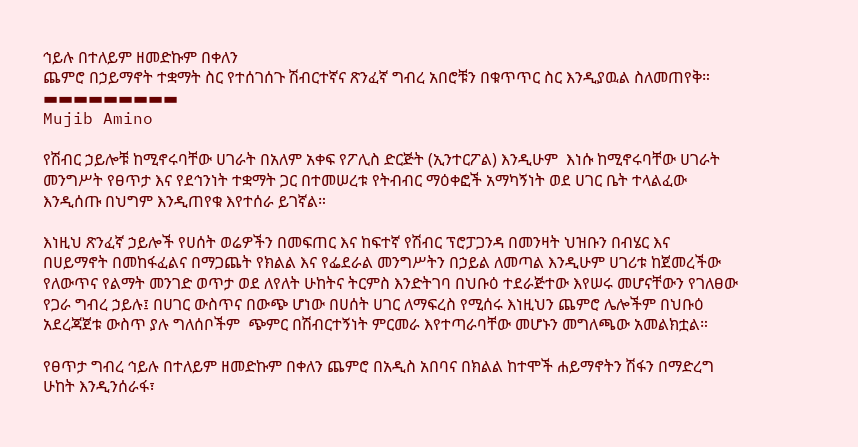ኅይሉ በተለይም ዘመድኩም በቀለን
ጨምሮ በኃይማኖት ተቋማት ስር የተሰገሰጉ ሽብርተኛና ጽንፈኛ ግብረ አበሮቹን በቁጥጥር ስር እንዲያዉል ስለመጠየቅ።
▬▬▬▬▬▬▬▬▬
Mujib Amino

የሽብር ኃይሎቹ ከሚኖሩባቸው ሀገራት በአለም አቀፍ የፖሊስ ድርጅት (ኢንተርፖል) እንዲሁም  እነሱ ከሚኖሩባቸው ሀገራት መንግሥት የፀጥታ እና የደኅንነት ተቋማት ጋር በተመሠረቱ የትብብር ማዕቀፎች አማካኝነት ወደ ሀገር ቤት ተላልፈው እንዲሰጡ በህግም እንዲጠየቁ እየተሰራ ይገኛል።

እነዚህ ጽንፈኛ ኃይሎች የሀሰት ወሬዎችን በመፍጠር እና ከፍተኛ የሽብር ፕሮፓጋንዳ በመንዛት ህዝቡን በብሄር እና በሀይማኖት በመከፋፈልና በማጋጨት የክልል እና የፌደራል መንግሥትን በኃይል ለመጣል እንዲሁም ሀገሪቱ ከጀመረችው የለውጥና የልማት መንገድ ወጥታ ወደ ለየለት ሁከትና ትርምስ እንድትገባ በህቡዕ ተደራጅተው እየሠሩ መሆናቸውን የገለፀው የጋራ ግብረ ኃይሉ፤ በሀገር ውስጥና በውጭ ሆነው በሀሰት ሀገር ለማፍረስ የሚሰሩ እነዚህን ጨምሮ ሌሎችም በህቡዕ አደረጃጀቱ ውስጥ ያሉ ግለሰቦችም  ጭምር በሽብርተኝነት ምርመራ እየተጣራባቸው መሆኑን መግለጫው አመልክቷል።

የፀጥታ ግብረ ኅይሉ በተለይም ዘመድኩም በቀለን ጨምሮ በአዲስ አበባና በክልል ከተሞች ሐይማኖትን ሽፋን በማድረግ ሁከት እንዲንሰራፋ፣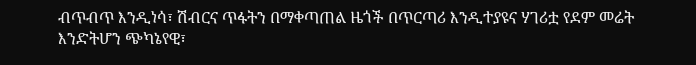ብጥብጥ እንዲነሳ፣ ሽብርና ጥፋትን በማቀጣጠል ዜጎች በጥርጣሪ እንዲተያዩና ሃገሪቷ የደም መሬት እንድትሆን ጭካኔየዊ፣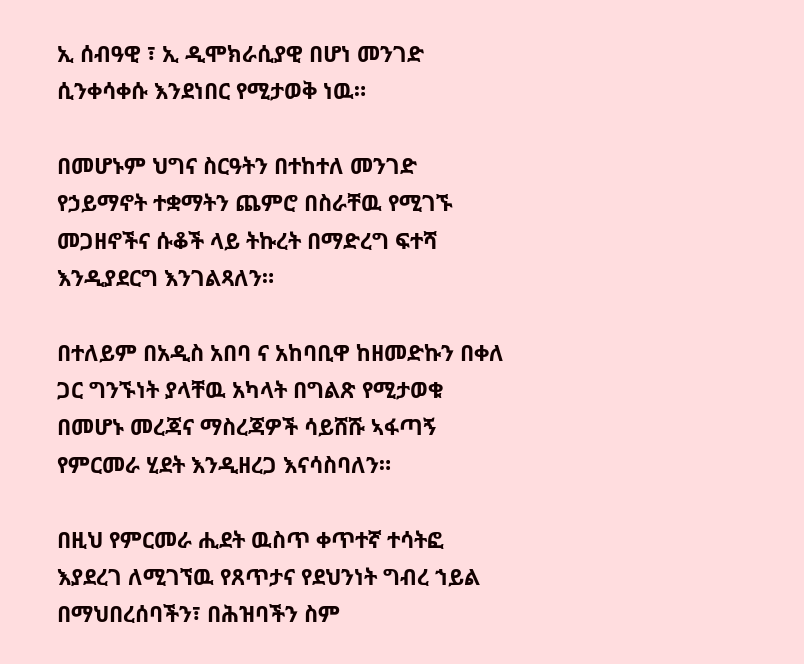ኢ ሰብዓዊ ፣ ኢ ዲሞክራሲያዊ በሆነ መንገድ ሲንቀሳቀሱ እንደነበር የሚታወቅ ነዉ።

በመሆኑም ህግና ስርዓትን በተከተለ መንገድ የኃይማኖት ተቋማትን ጨምሮ በስራቸዉ የሚገኙ መጋዘኖችና ሱቆች ላይ ትኩረት በማድረግ ፍተሻ እንዲያደርግ እንገልጻለን።

በተለይም በአዲስ አበባ ና አከባቢዋ ከዘመድኩን በቀለ ጋር ግንኙነት ያላቸዉ አካላት በግልጽ የሚታወቁ በመሆኑ መረጃና ማስረጃዎች ሳይሸሹ ኣፋጣኝ የምርመራ ሂደት እንዲዘረጋ እናሳስባለን።

በዚህ የምርመራ ሒደት ዉስጥ ቀጥተኛ ተሳትፎ እያደረገ ለሚገኘዉ የጸጥታና የደህንነት ግብረ ኀይል
በማህበረሰባችን፣ በሕዝባችን ስም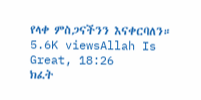የላቀ ምስጋናችንን እናቀርባለን።
5.6K viewsAllah Is Great, 18:26
ክፈት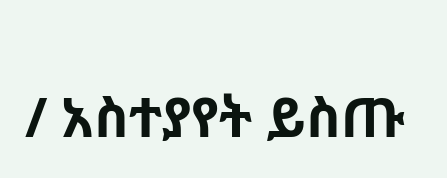/ አስተያየት ይስጡ